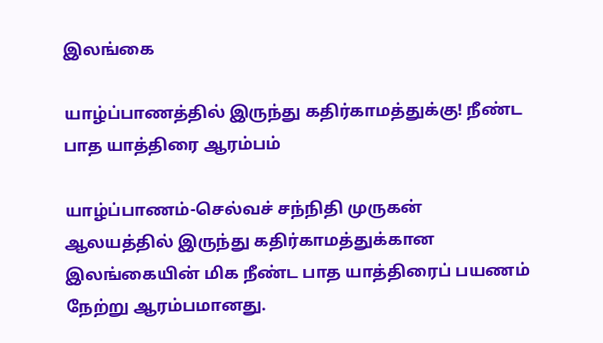இலங்கை

யாழ்ப்பாணத்தில் இருந்து கதிர்காமத்துக்கு! நீண்ட பாத யாத்திரை ஆரம்பம்

யாழ்ப்பாணம்-செல்வச் சந்நிதி முருகன் ஆலயத்தில் இருந்து கதிர்காமத்துக்கான இலங்கையின் மிக நீண்ட பாத யாத்திரைப் பயணம் நேற்று ஆரம்பமானது.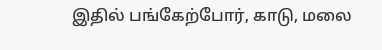இதில் பங்கேற்போர், காடு, மலை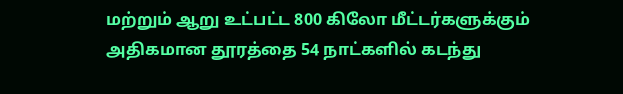மற்றும் ஆறு உட்பட்ட 800 கிலோ மீட்டர்களுக்கும் அதிகமான தூரத்தை 54 நாட்களில் கடந்து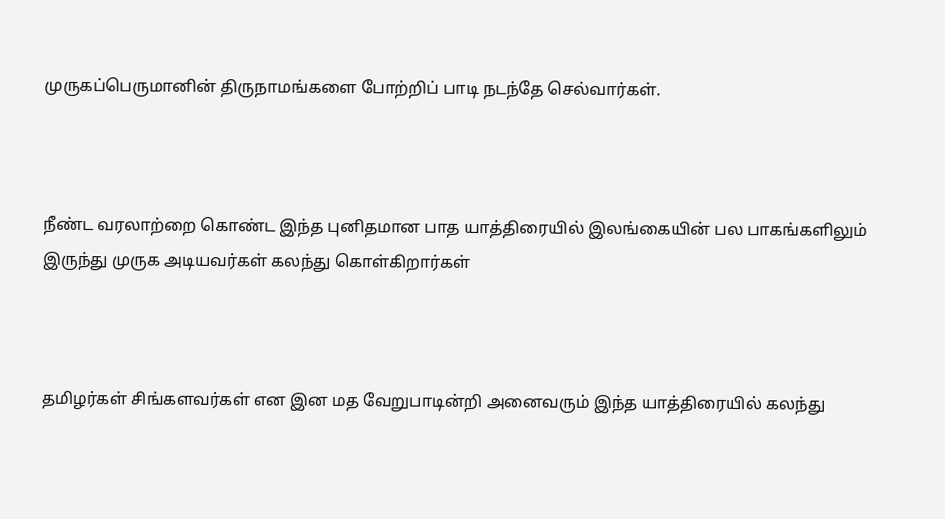முருகப்பெருமானின் திருநாமங்களை போற்றிப் பாடி நடந்தே செல்வார்கள்.



நீண்ட வரலாற்றை கொண்ட இந்த புனிதமான பாத யாத்திரையில் இலங்கையின் பல பாகங்களிலும் இருந்து முருக அடியவர்கள் கலந்து கொள்கிறார்கள்



தமிழர்கள் சிங்களவர்கள் என இன மத வேறுபாடின்றி அனைவரும் இந்த யாத்திரையில் கலந்து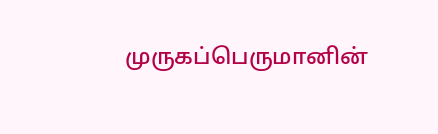முருகப்பெருமானின்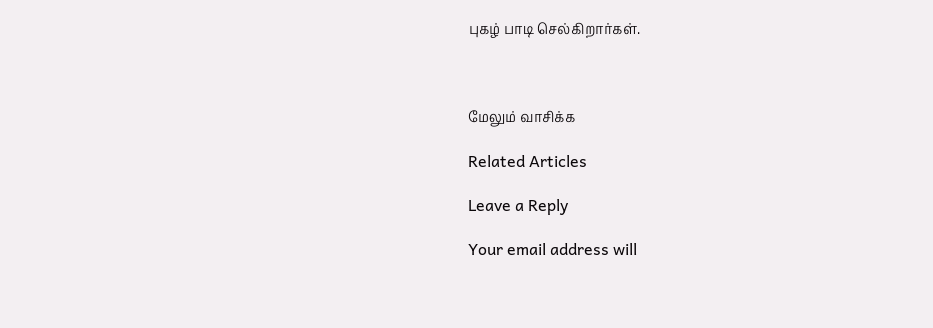புகழ் பாடி செல்கிறார்கள்.



மேலும் வாசிக்க

Related Articles

Leave a Reply

Your email address will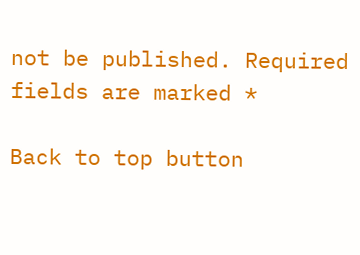not be published. Required fields are marked *

Back to top button